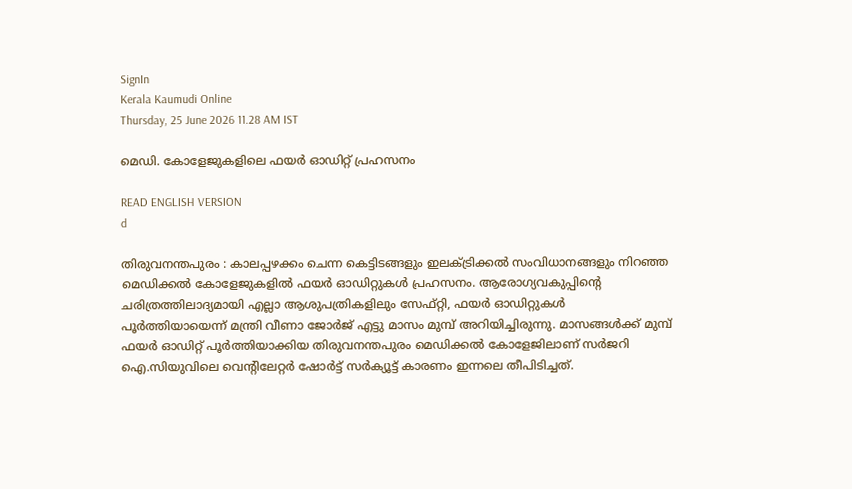SignIn
Kerala Kaumudi Online
Thursday, 25 June 2026 11.28 AM IST

മെഡി. കോളേജുകളിലെ ഫയർ ഓഡിറ്റ് പ്രഹസനം

READ ENGLISH VERSION
d

തിരുവനന്തപുരം : കാലപ്പഴക്കം ചെന്ന കെട്ടിടങ്ങളും ഇലക്ട്രിക്കൽ സംവിധാനങ്ങളും നിറഞ്ഞ മെഡിക്കൽ കോളേജുകളിൽ ഫയർ ഓഡിറ്റുകൾ പ്രഹസനം. ആരോഗ്യവകുപ്പിന്റെ ചരിത്രത്തിലാദ്യമായി എല്ലാ ആശുപത്രികളിലും സേഫ്റ്റി, ഫയർ ഓഡിറ്റുകൾ പൂർത്തിയായെന്ന് മന്ത്രി വീണാ ജോർജ് എട്ടു മാസം മുമ്പ് അറിയിച്ചിരുന്നു. മാസങ്ങൾക്ക് മുമ്പ് ഫയർ ഓഡിറ്റ് പൂർത്തിയാക്കിയ തിരുവനന്തപുരം മെഡിക്കൽ കോളേജിലാണ് സർജറി ഐ.സിയുവിലെ വെന്റിലേറ്റർ ഷോർട്ട് സർക്യൂട്ട് കാരണം ഇന്നലെ തീപിടിച്ചത്.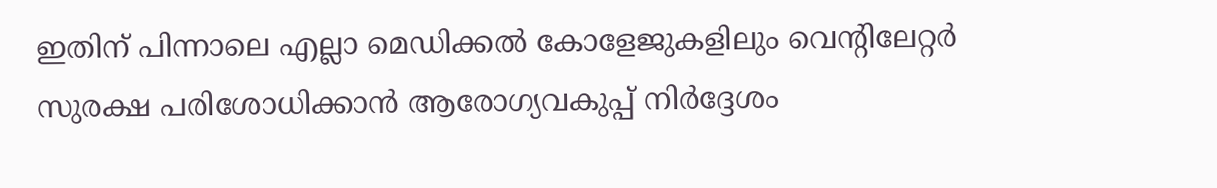ഇതിന് പിന്നാലെ എല്ലാ മെഡിക്കൽ കോളേജുകളിലും വെന്റിലേറ്റർ സുരക്ഷ പരിശോധിക്കാൻ ആരോഗ്യവകുപ്പ് നിർദ്ദേശം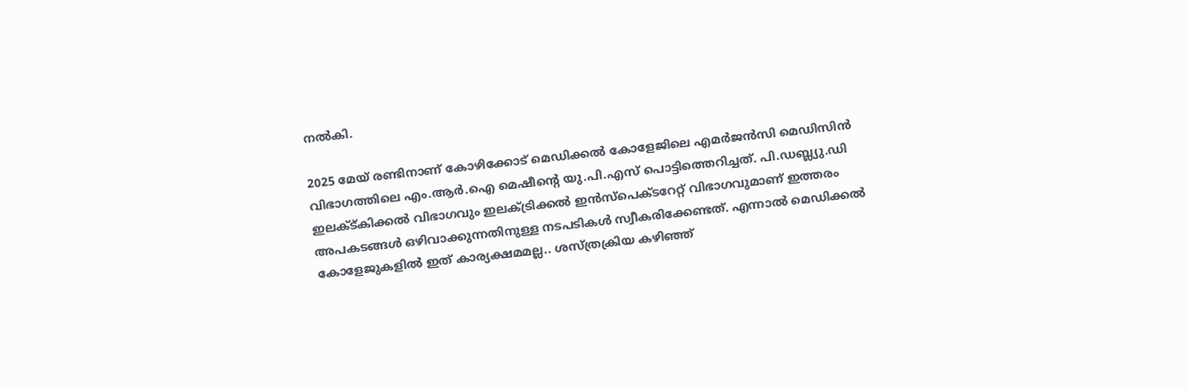നൽകി.

2025 മേയ് രണ്ടിനാണ് കോഴിക്കോട് മെഡിക്കൽ കോളേജിലെ എമർജൻസി മെഡിസിൻ വിഭാഗത്തിലെ എം.ആർ.ഐ മെഷീന്റെ യു.പി.എസ് പൊട്ടിത്തെറിച്ചത്. പി.ഡബ്ല്യു.ഡി ഇലക്ട്കിക്കൽ വിഭാഗവും ഇലക്ട്രിക്കൽ ഇൻസ്‌പെക്ടറേറ്റ് വിഭാഗവുമാണ് ഇത്തരം അപകടങ്ങൾ ഒഴിവാക്കുന്നതിനുള്ള നടപടികൾ സ്വീകരിക്കേണ്ടത്. എന്നാൽ മെഡിക്കൽ കോളേജുകളിൽ ഇത് കാര്യക്ഷമമല്ല.. ശസ്ത്രക്രിയ കഴിഞ്ഞ്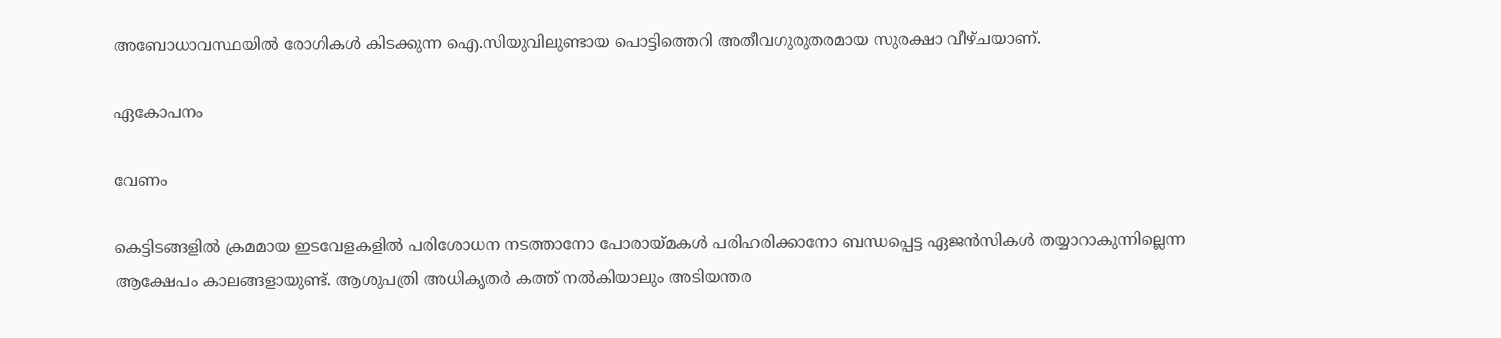അബോധാവസ്ഥയിൽ രോഗികൾ കിടക്കുന്ന ഐ.സിയുവിലുണ്ടായ പൊട്ടിത്തെറി അതീവഗുരുതരമായ സുരക്ഷാ വീഴ്ചയാണ്.

ഏകോപനം

വേണം

കെട്ടിടങ്ങളിൽ ക്രമമായ ഇടവേളകളിൽ പരിശോധന നടത്താനോ പോരായ്മകൾ പരിഹരിക്കാനോ ബന്ധപ്പെട്ട ഏജൻസികൾ തയ്യാറാകുന്നില്ലെന്ന ആക്ഷേപം കാലങ്ങളായുണ്ട്. ആശുപത്രി അധികൃതർ കത്ത് നൽകിയാലും അടിയന്തര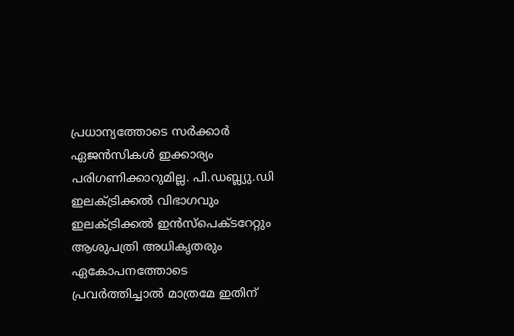പ്രധാന്യത്തോടെ സർക്കാർ ഏജൻസികൾ ഇക്കാര്യം പരിഗണിക്കാറുമില്ല. പി.ഡബ്ല്യു.ഡി ഇലക്ട്രിക്കൽ വിഭാഗവും ഇലക്ട്രിക്കൽ ഇൻസ്‌പെക്ടറേറ്റും ആശുപത്രി അധികൃതരും ഏകോപനത്തോടെ പ്രവർത്തിച്ചാൽ മാത്രമേ ഇതിന്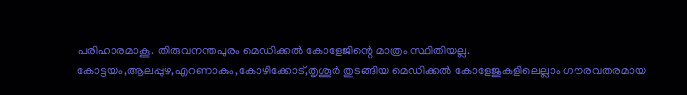പരിഹാരമാകൂ. തിരുവനന്തപുരം മെഡിക്കൽ കോളേജിന്റെ മാത്രം സ്ഥിതിയല്ല. കോട്ടയം,ആലപ്പുഴ,എറണാകും,കോഴിക്കോട്,തൃശൂർ തുടങ്ങിയ മെഡിക്കൽ കോളേജുകളിലെല്ലാം ഗൗരവതരമായ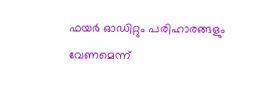ഫയർ ഓഡിറ്റും പരിഹാരങ്ങളും വേണമെന്ന്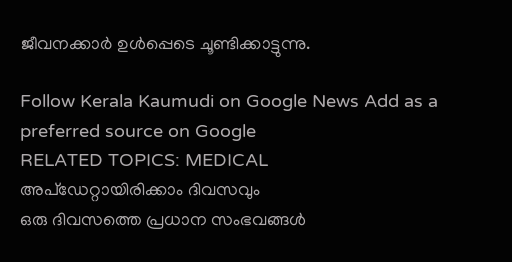ജീവനക്കാർ ഉൾപ്പെടെ ചൂണ്ടിക്കാട്ടുന്നു.

Follow Kerala Kaumudi on Google News Add as a preferred source on Google
RELATED TOPICS: MEDICAL
അപ്ഡേറ്റായിരിക്കാം ദിവസവും
ഒരു ദിവസത്തെ പ്രധാന സംഭവങ്ങൾ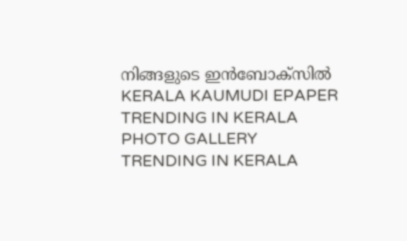നിങ്ങളുടെ ഇൻബോക്സിൽ
KERALA KAUMUDI EPAPER
TRENDING IN KERALA
PHOTO GALLERY
TRENDING IN KERALA